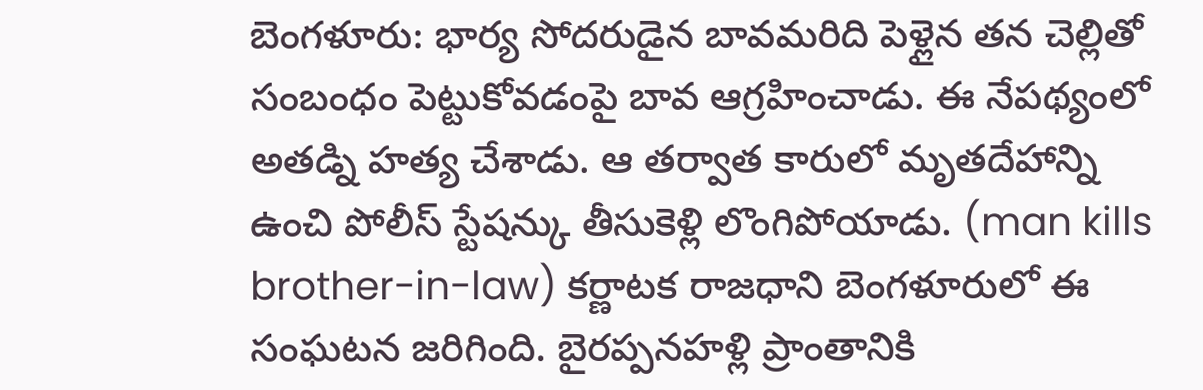బెంగళూరు: భార్య సోదరుడైన బావమరిది పెళ్లైన తన చెల్లితో సంబంధం పెట్టుకోవడంపై బావ ఆగ్రహించాడు. ఈ నేపథ్యంలో అతడ్ని హత్య చేశాడు. ఆ తర్వాత కారులో మృతదేహాన్ని ఉంచి పోలీస్ స్టేషన్కు తీసుకెళ్లి లొంగిపోయాడు. (man kills brother-in-law) కర్ణాటక రాజధాని బెంగళూరులో ఈ సంఘటన జరిగింది. బైరప్పనహళ్లి ప్రాంతానికి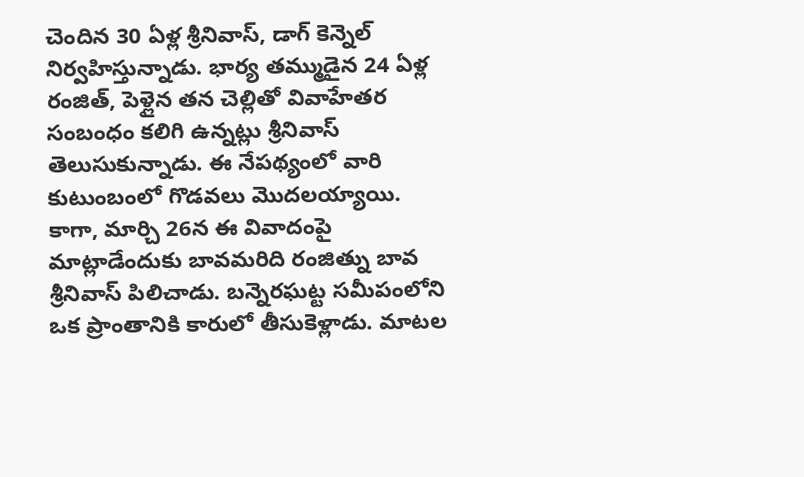చెందిన 30 ఏళ్ల శ్రీనివాస్, డాగ్ కెన్నెల్ నిర్వహిస్తున్నాడు. భార్య తమ్ముడైన 24 ఏళ్ల రంజిత్, పెళ్లైన తన చెల్లితో వివాహేతర సంబంధం కలిగి ఉన్నట్లు శ్రీనివాస్ తెలుసుకున్నాడు. ఈ నేపథ్యంలో వారి కుటుంబంలో గొడవలు మొదలయ్యాయి.
కాగా, మార్చి 26న ఈ వివాదంపై మాట్లాడేందుకు బావమరిది రంజిత్ను బావ శ్రీనివాస్ పిలిచాడు. బన్నెరఘట్ట సమీపంలోని ఒక ప్రాంతానికి కారులో తీసుకెళ్లాడు. మాటల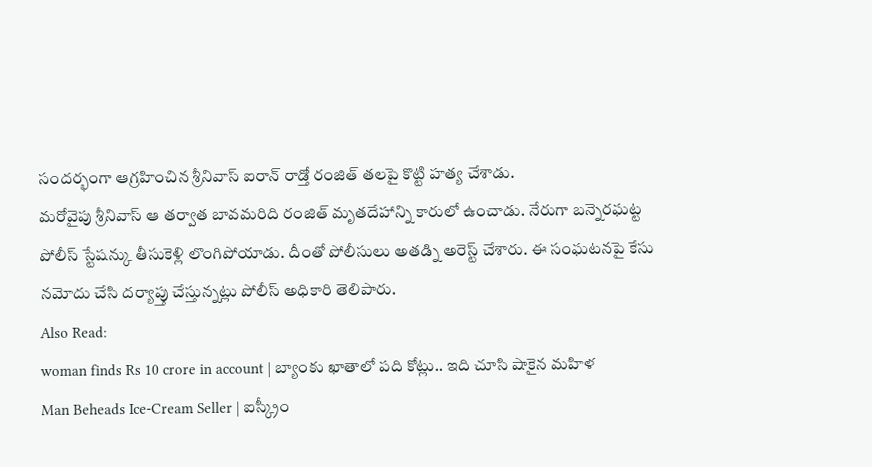సందర్భంగా ఆగ్రహించిన శ్రీనివాస్ ఐరాన్ రాడ్తో రంజిత్ తలపై కొట్టి హత్య చేశాడు.
మరోవైపు శ్రీనివాస్ ఆ తర్వాత బావమరిది రంజిత్ మృతదేహాన్ని కారులో ఉంచాడు. నేరుగా బన్నెరఘట్ట పోలీస్ స్టేషన్కు తీసుకెళ్లి లొంగిపోయాడు. దీంతో పోలీసులు అతడ్ని అరెస్ట్ చేశారు. ఈ సంఘటనపై కేసు నమోదు చేసి దర్యాప్తు చేస్తున్నట్లు పోలీస్ అధికారి తెలిపారు.
Also Read:
woman finds Rs 10 crore in account | బ్యాంకు ఖాతాలో పది కోట్లు.. ఇది చూసి షాకైన మహిళ
Man Beheads Ice-Cream Seller | ఐస్క్రీం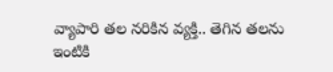వ్యాపారి తల నరికిన వ్యక్తి.. తెగిన తలను ఇంటికి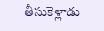తీసుకెళ్లాడు